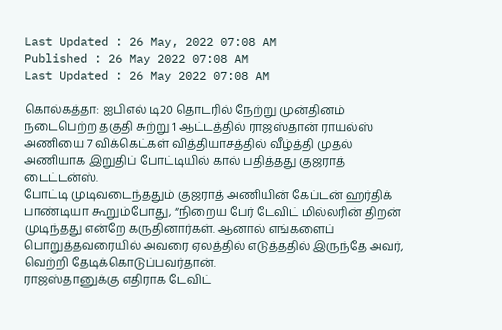Last Updated : 26 May, 2022 07:08 AM
Published : 26 May 2022 07:08 AM
Last Updated : 26 May 2022 07:08 AM

கொல்கத்தா: ஐபிஎல் டி20 தொடரில் நேற்று முன்தினம் நடைபெற்ற தகுதி சுற்று 1 ஆட்டத்தில் ராஜஸ்தான் ராயல்ஸ் அணியை 7 விக்கெட்கள் வித்தியாசத்தில் வீழ்த்தி முதல் அணியாக இறுதிப் போட்டியில் கால் பதித்தது குஜராத் டைட்டன்ஸ்.
போட்டி முடிவடைந்ததும் குஜராத் அணியின் கேப்டன் ஹர்திக் பாண்டியா கூறும்போது, “நிறைய பேர் டேவிட் மில்லரின் திறன் முடிந்தது என்றே கருதினார்கள். ஆனால் எங்களைப் பொறுத்தவரையில் அவரை ஏலத்தில் எடுத்ததில் இருந்தே அவர், வெற்றி தேடிக்கொடுப்பவர்தான்.
ராஜஸ்தானுக்கு எதிராக டேவிட்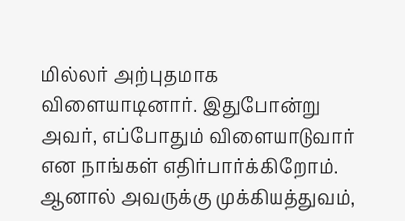மில்லர் அற்புதமாக விளையாடினார். இதுபோன்று அவர், எப்போதும் விளையாடுவார் என நாங்கள் எதிர்பார்க்கிறோம். ஆனால் அவருக்கு முக்கியத்துவம்,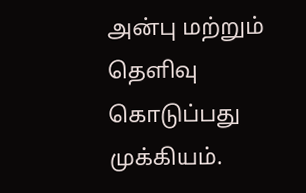அன்பு மற்றும் தெளிவு கொடுப்பது முக்கியம்.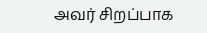அவர் சிறப்பாக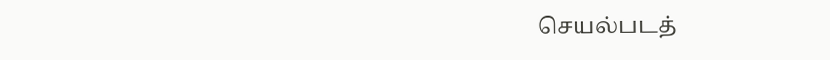செயல்படத்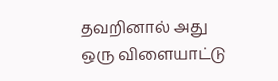தவறினால் அது ஒரு விளையாட்டு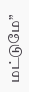மட்டுமே”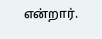என்றார்.